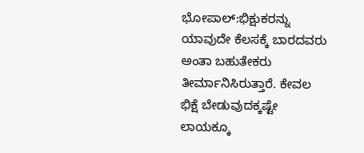ಭೋಪಾಲ್:ಭಿಕ್ಷುಕರನ್ನು ಯಾವುದೇ ಕೆಲಸಕ್ಕೆ ಬಾರದವರು ಅಂತಾ ಬಹುತೇಕರು ತೀರ್ಮಾನಿಸಿರುತ್ತಾರೆ. ಕೇವಲ ಭಿಕ್ಷೆ ಬೇಡುವುದಕ್ಕಷ್ಟೇ ಲಾಯಕ್ಕೂ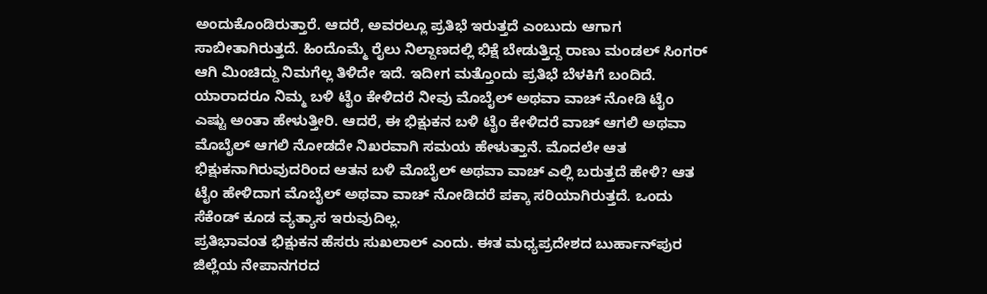ಅಂದುಕೊಂಡಿರುತ್ತಾರೆ. ಆದರೆ, ಅವರಲ್ಲೂ ಪ್ರತಿಭೆ ಇರುತ್ತದೆ ಎಂಬುದು ಆಗಾಗ ಸಾಬೀತಾಗಿರುತ್ತದೆ. ಹಿಂದೊಮ್ಮೆ ರೈಲು ನಿಲ್ದಾಣದಲ್ಲಿ ಭಿಕ್ಷೆ ಬೇಡುತ್ತಿದ್ದ ರಾಣು ಮಂಡಲ್ ಸಿಂಗರ್ ಆಗಿ ಮಿಂಚಿದ್ದು ನಿಮಗೆಲ್ಲ ತಿಳಿದೇ ಇದೆ. ಇದೀಗ ಮತ್ತೊಂದು ಪ್ರತಿಭೆ ಬೆಳಕಿಗೆ ಬಂದಿದೆ.
ಯಾರಾದರೂ ನಿಮ್ಮ ಬಳಿ ಟೈಂ ಕೇಳಿದರೆ ನೀವು ಮೊಬೈಲ್ ಅಥವಾ ವಾಚ್ ನೋಡಿ ಟೈಂ ಎಷ್ಟು ಅಂತಾ ಹೇಳುತ್ತೀರಿ. ಆದರೆ, ಈ ಭಿಕ್ಷುಕನ ಬಳಿ ಟೈಂ ಕೇಳಿದರೆ ವಾಚ್ ಆಗಲಿ ಅಥವಾ ಮೊಬೈಲ್ ಆಗಲಿ ನೋಡದೇ ನಿಖರವಾಗಿ ಸಮಯ ಹೇಳುತ್ತಾನೆ. ಮೊದಲೇ ಆತ ಭಿಕ್ಷುಕನಾಗಿರುವುದರಿಂದ ಆತನ ಬಳಿ ಮೊಬೈಲ್ ಅಥವಾ ವಾಚ್ ಎಲ್ಲಿ ಬರುತ್ತದೆ ಹೇಳಿ? ಆತ ಟೈಂ ಹೇಳಿದಾಗ ಮೊಬೈಲ್ ಅಥವಾ ವಾಚ್ ನೋಡಿದರೆ ಪಕ್ಕಾ ಸರಿಯಾಗಿರುತ್ತದೆ. ಒಂದು ಸೆಕೆಂಡ್ ಕೂಡ ವ್ಯತ್ಯಾಸ ಇರುವುದಿಲ್ಲ.
ಪ್ರತಿಭಾವಂತ ಭಿಕ್ಷುಕನ ಹೆಸರು ಸುಖಲಾಲ್ ಎಂದು. ಈತ ಮಧ್ಯಪ್ರದೇಶದ ಬುರ್ಹಾನ್‌ಪುರ ಜಿಲ್ಲೆಯ ನೇಪಾನಗರದ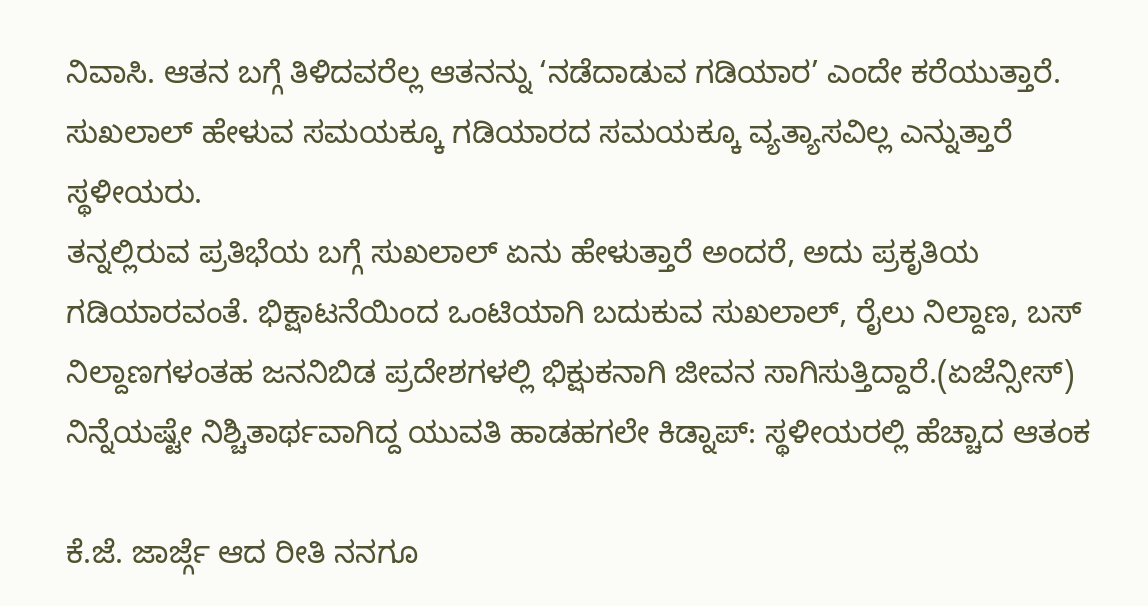ನಿವಾಸಿ. ಆತನ ಬಗ್ಗೆ ತಿಳಿದವರೆಲ್ಲ ಆತನನ್ನು ‘ನಡೆದಾಡುವ ಗಡಿಯಾರ’ ಎಂದೇ ಕರೆಯುತ್ತಾರೆ. ಸುಖಲಾಲ್ ಹೇಳುವ ಸಮಯಕ್ಕೂ ಗಡಿಯಾರದ ಸಮಯಕ್ಕೂ ವ್ಯತ್ಯಾಸವಿಲ್ಲ ಎನ್ನುತ್ತಾರೆ ಸ್ಥಳೀಯರು.
ತನ್ನಲ್ಲಿರುವ ಪ್ರತಿಭೆಯ ಬಗ್ಗೆ ಸುಖಲಾಲ್ ಏನು ಹೇಳುತ್ತಾರೆ ಅಂದರೆ, ಅದು ಪ್ರಕೃತಿಯ ಗಡಿಯಾರವಂತೆ. ಭಿಕ್ಷಾಟನೆಯಿಂದ ಒಂಟಿಯಾಗಿ ಬದುಕುವ ಸುಖಲಾಲ್, ರೈಲು ನಿಲ್ದಾಣ, ಬಸ್ ನಿಲ್ದಾಣಗಳಂತಹ ಜನನಿಬಿಡ ಪ್ರದೇಶಗಳಲ್ಲಿ ಭಿಕ್ಷುಕನಾಗಿ ಜೀವನ ಸಾಗಿಸುತ್ತಿದ್ದಾರೆ.(ಏಜೆನ್ಸೀಸ್)
ನಿನ್ನೆಯಷ್ಟೇ ನಿಶ್ಚಿತಾರ್ಥವಾಗಿದ್ದ ಯುವತಿ ಹಾಡಹಗಲೇ ಕಿಡ್ನಾಪ್: ಸ್ಥಳೀಯರಲ್ಲಿ ಹೆಚ್ಚಾದ ಆತಂಕ

ಕೆ.ಜೆ. ಜಾರ್ಜ್ಗೆ ಆದ ರೀತಿ ನನಗೂ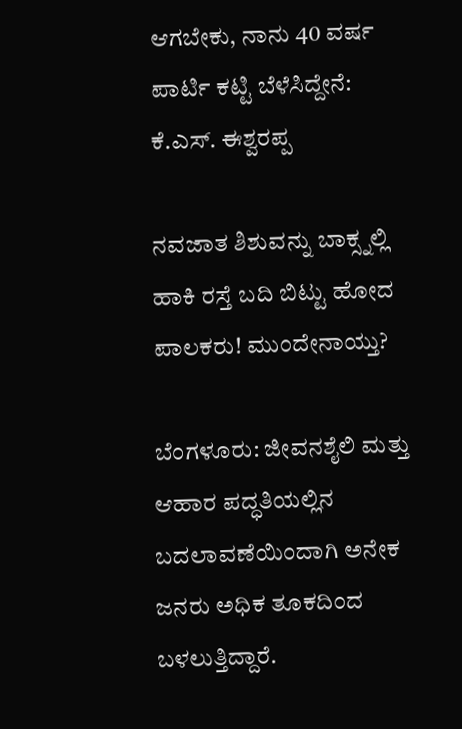ಆಗಬೇಕು, ನಾನು 40 ವರ್ಷ ಪಾರ್ಟಿ ಕಟ್ಟಿ ಬೆಳೆಸಿದ್ದೇನೆ: ಕೆ.ಎಸ್. ಈಶ್ವರಪ್ಪ

ನವಜಾತ ಶಿಶುವನ್ನು ಬಾಕ್ಸ್ನಲ್ಲಿ ಹಾಕಿ ರಸ್ತೆ ಬದಿ ಬಿಟ್ಟು ಹೋದ ಪಾಲಕರು! ಮುಂದೇನಾಯ್ತು?

ಬೆಂಗಳೂರು: ಜೀವನಶೈಲಿ ಮತ್ತು ಆಹಾರ ಪದ್ಧತಿಯಲ್ಲಿನ ಬದಲಾವಣೆಯಿಂದಾಗಿ ಅನೇಕ ಜನರು ಅಧಿಕ ತೂಕದಿಂದ ಬಳಲುತ್ತಿದ್ದಾರೆ.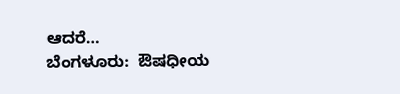ಆದರೆ…
ಬೆಂಗಳೂರು:  ಔಷಧೀಯ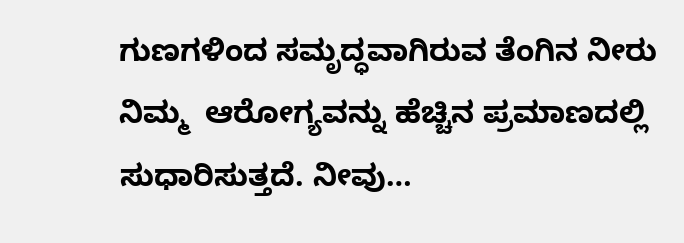ಗುಣಗಳಿಂದ ಸಮೃದ್ಧವಾಗಿರುವ ತೆಂಗಿನ ನೀರು ನಿಮ್ಮ  ಆರೋಗ್ಯವನ್ನು ಹೆಚ್ಚಿನ ಪ್ರಮಾಣದಲ್ಲಿ ಸುಧಾರಿಸುತ್ತದೆ. ನೀವು…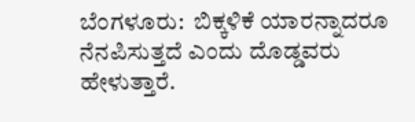ಬೆಂಗಳೂರು:  ಬಿಕ್ಕಳಿಕೆ ಯಾರನ್ನಾದರೂ ನೆನಪಿಸುತ್ತದೆ ಎಂದು ದೊಡ್ಡವರು ಹೇಳುತ್ತಾರೆ.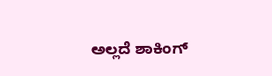ಅಲ್ಲದೆ ಶಾಕಿಂಗ್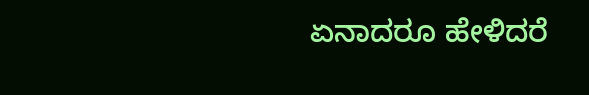ಏನಾದರೂ ಹೇಳಿದರೆ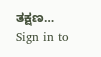ತಕ್ಷಣ…
Sign in to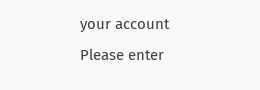your account
Please enter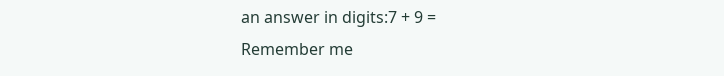an answer in digits:7 + 9 =
Remember me